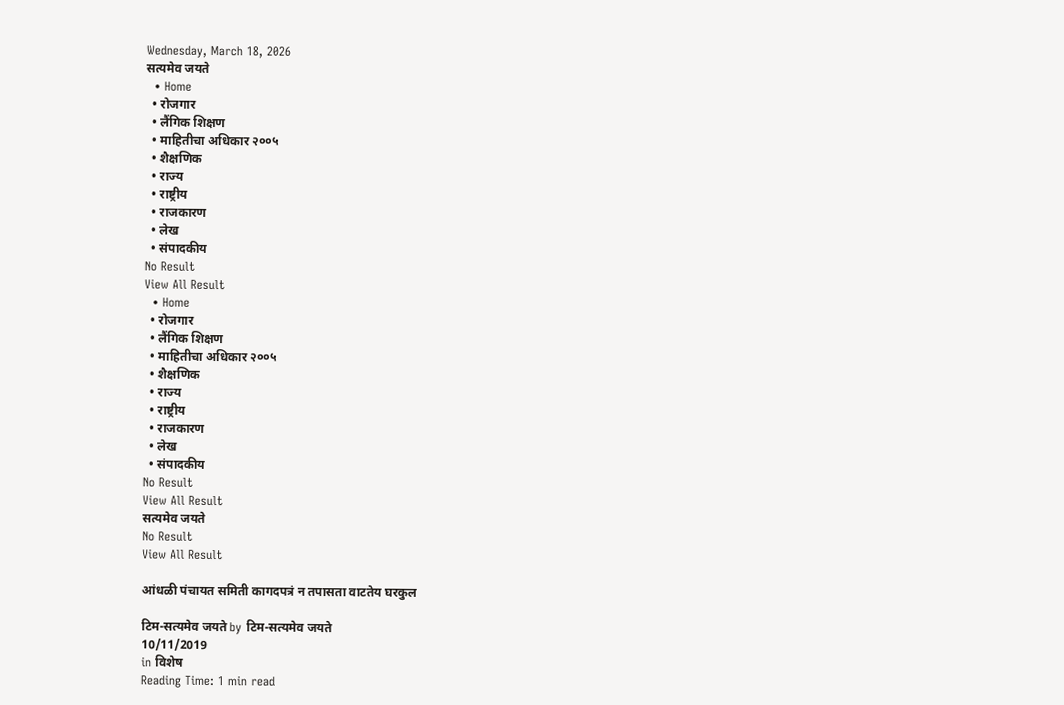Wednesday, March 18, 2026
सत्यमेव जयते
  • Home
  • रोजगार
  • लैंगिक शिक्षण
  • माहितीचा अधिकार २००५
  • शैक्षणिक
  • राज्य
  • राष्ट्रीय
  • राजकारण
  • लेख
  • संपादकीय
No Result
View All Result
  • Home
  • रोजगार
  • लैंगिक शिक्षण
  • माहितीचा अधिकार २००५
  • शैक्षणिक
  • राज्य
  • राष्ट्रीय
  • राजकारण
  • लेख
  • संपादकीय
No Result
View All Result
सत्यमेव जयते
No Result
View All Result

आंधळी पंचायत समिती कागदपत्रं न तपासता वाटतेय घरकुल

टिम-सत्यमेव जयते by टिम-सत्यमेव जयते
10/11/2019
in विशेष
Reading Time: 1 min read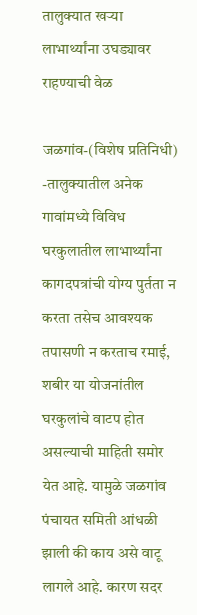तालुक्यात खर्‍या लाभार्थ्यांना उघड्यावर राहण्याची वेळ

जळगांव-(विशेष प्रतिनिधी) -तालुक्यातील अनेक गावांमध्ये विविध घरकुलातील लाभार्थ्यांना कागदपत्रांची योग्य पुर्तता न करता तसेच आवश्यक तपासणी न करताच रमाई, शबीर या योजनांतील घरकुलांचे वाटप होत असल्याची माहिती समोर येत आहे. यामुळे जळगांव पंचायत समिती आंधळी झाली की काय असे वाटू लागले आहे. कारण सदर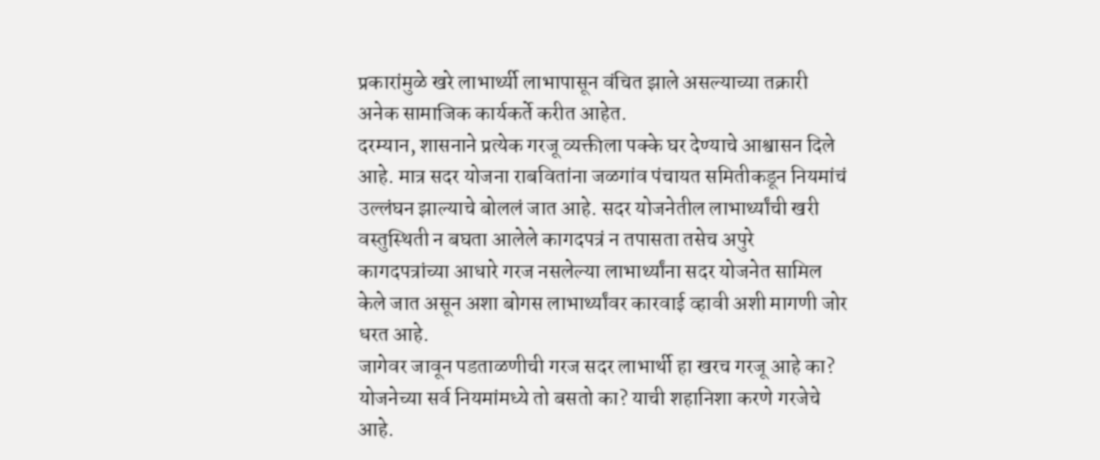प्रकारांमुळे खरे लाभार्थ्यी लाभापासून वंचित झाले असल्याच्या तक्रारी अनेक सामाजिक कार्यकर्ते करीत आहेत.
दरम्यान, शासनाने प्रत्येक गरजू व्यक्तीला पक्के घर देण्याचे आश्वासन दिले आहे. मात्र सदर योजना राबवितांना जळगांव पंचायत समितीकडून नियमांचं उल्लंघन झाल्याचे बोललं जात आहे. सदर योजनेतील लाभार्थ्यांची खरी वस्तुस्थिती न बघता आलेले कागदपत्रं न तपासता तसेच अपुरे कागदपत्रांच्या आधारे गरज नसलेल्या लाभार्थ्यांना सदर योजनेत सामिल केले जात असून अशा बोगस लाभार्थ्यांवर कारवाई व्हावी अशी मागणी जोर धरत आहे.
जागेवर जावून पडताळणीची गरज सदर लाभार्थी हा खरच गरजू आहे का? योजनेच्या सर्व नियमांमध्ये तो बसतो का? याची शहानिशा करणे गरजेचे आहे.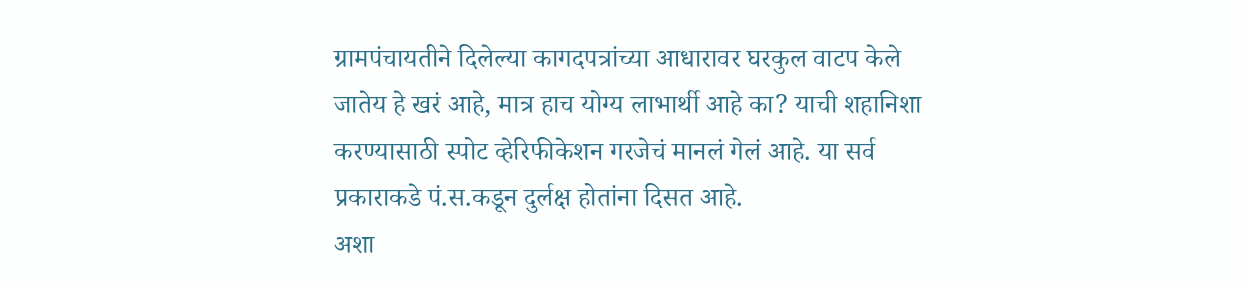ग्रामपंचायतीने दिलेल्या कागदपत्रांच्या आधारावर घरकुल वाटप केले जातेय हे खरं आहे, मात्र हाच योग्य लाभार्थी आहे का? याची शहानिशा करण्यासाठी स्पोट व्हेरिफीकेशन गरजेचं मानलं गेलं आहे. या सर्व प्रकाराकडे पं.स.कडून दुर्लक्ष होतांना दिसत आहे.
अशा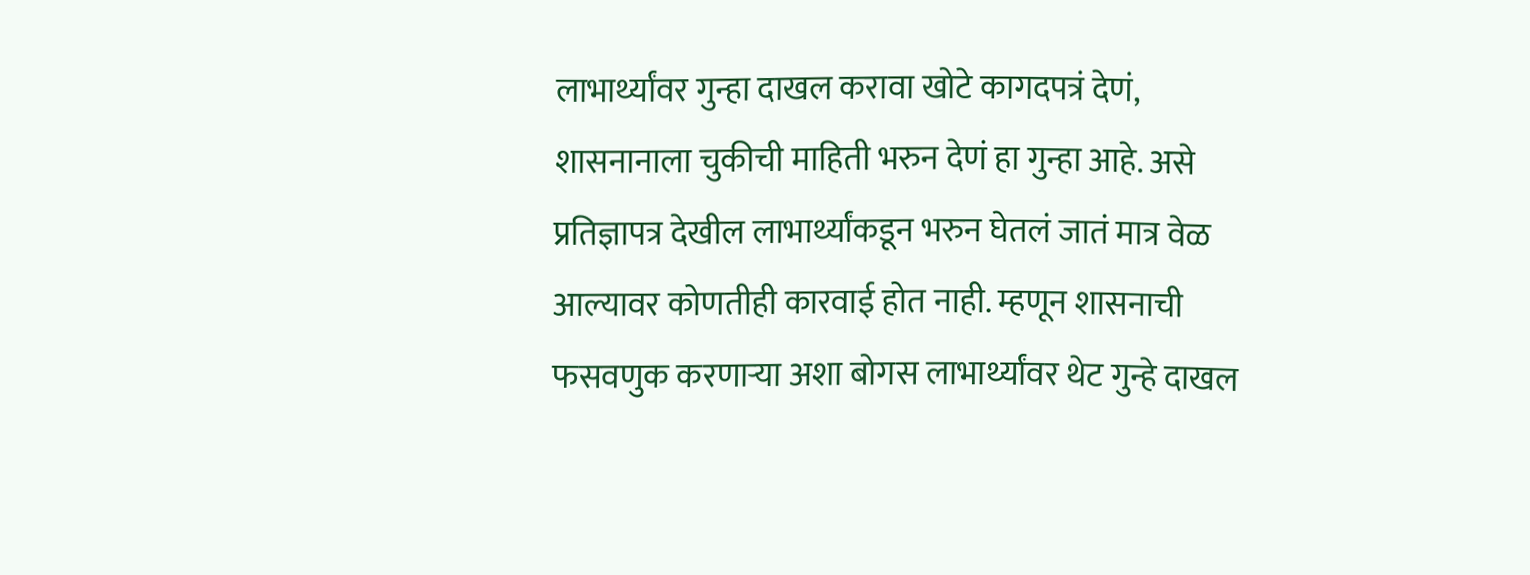लाभार्थ्यांवर गुन्हा दाखल करावा खोटे कागदपत्रं देणं, शासनानाला चुकीची माहिती भरुन देणं हा गुन्हा आहे. असे प्रतिज्ञापत्र देखील लाभार्थ्यांकडून भरुन घेतलं जातं मात्र वेळ आल्यावर कोणतीही कारवाई होत नाही. म्हणून शासनाची फसवणुक करणार्‍या अशा बोगस लाभार्थ्यांवर थेट गुन्हे दाखल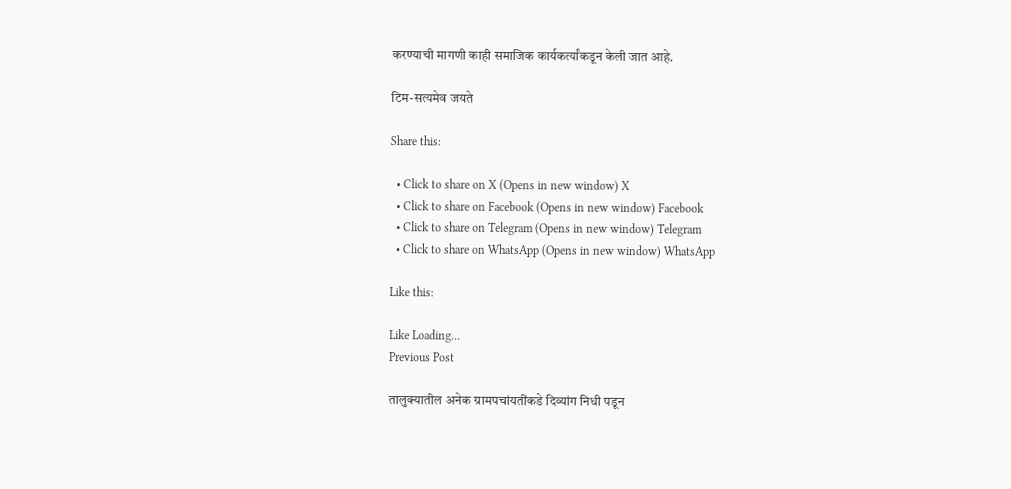करण्याची मागणी काही समाजिक कार्यकर्त्यांकडून केली जात आहे.

टिम-सत्यमेव जयते

Share this:

  • Click to share on X (Opens in new window) X
  • Click to share on Facebook (Opens in new window) Facebook
  • Click to share on Telegram (Opens in new window) Telegram
  • Click to share on WhatsApp (Opens in new window) WhatsApp

Like this:

Like Loading...
Previous Post

तालुक्यातील अनेक ग्रामपचांयतींकडे दिव्यांग निधी पडून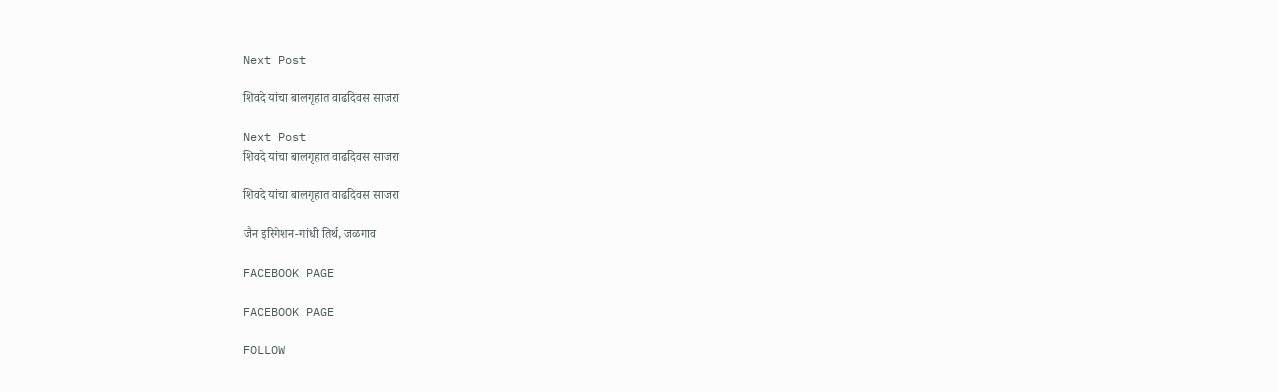Next Post

शिवदे यांचा बालगृहात वाढदिवस साजरा

Next Post
शिवदे यांचा बालगृहात वाढदिवस साजरा

शिवदे यांचा बालगृहात वाढदिवस साजरा

जैन इरिगेशन-गांधी तिर्थ, जळगाव

FACEBOOK PAGE

FACEBOOK PAGE

FOLLOW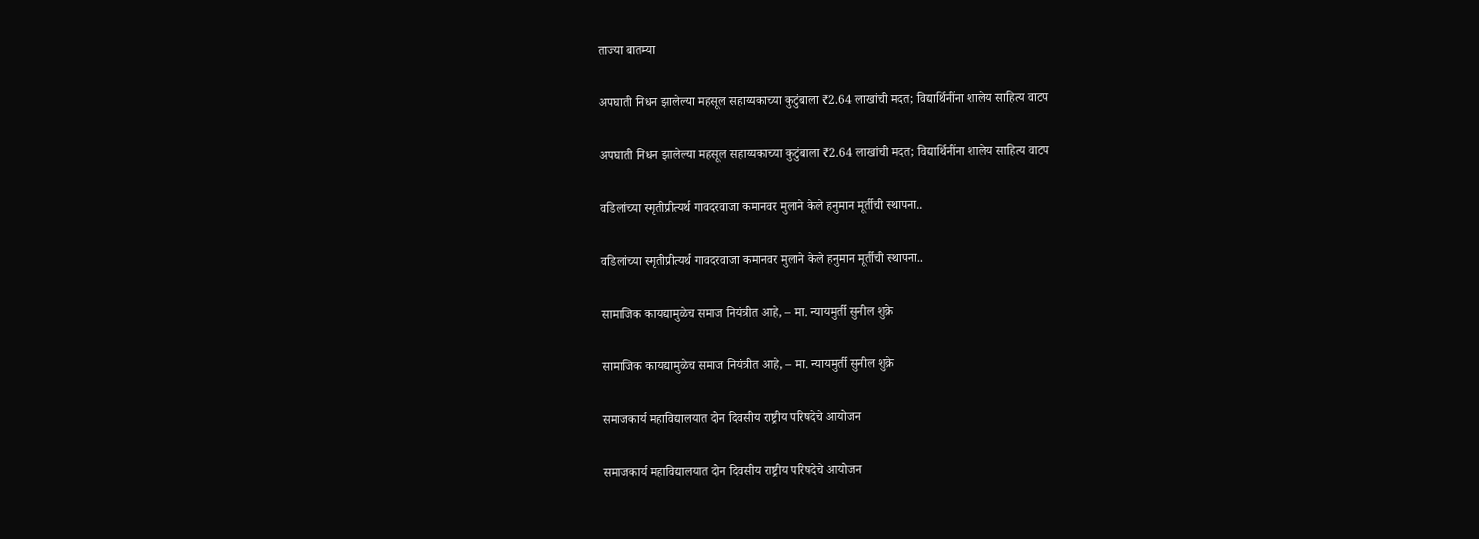ताज्या बातम्या

अपघाती निधन झालेल्या महसूल सहाय्यकाच्या कुटुंबाला ₹2.64 लाखांची मदत; विद्यार्थिनींना शालेय साहित्य वाटप

अपघाती निधन झालेल्या महसूल सहाय्यकाच्या कुटुंबाला ₹2.64 लाखांची मदत; विद्यार्थिनींना शालेय साहित्य वाटप

वडिलांच्या स्मृतीप्रीत्यर्थ गावदरवाजा कमानवर मुलाने केले हनुमान मूर्तीची स्थापना..

वडिलांच्या स्मृतीप्रीत्यर्थ गावदरवाजा कमानवर मुलाने केले हनुमान मूर्तीची स्थापना..

सामाजिक कायद्यामुळेच समाज नियंत्रीत आहे, – मा. न्यायमुर्ती सुनील शुक्रे

सामाजिक कायद्यामुळेच समाज नियंत्रीत आहे, – मा. न्यायमुर्ती सुनील शुक्रे

समाजकार्य महाविद्यालयात दोन दिवसीय राष्ट्रीय परिषदेचे आयोजन

समाजकार्य महाविद्यालयात दोन दिवसीय राष्ट्रीय परिषदेचे आयोजन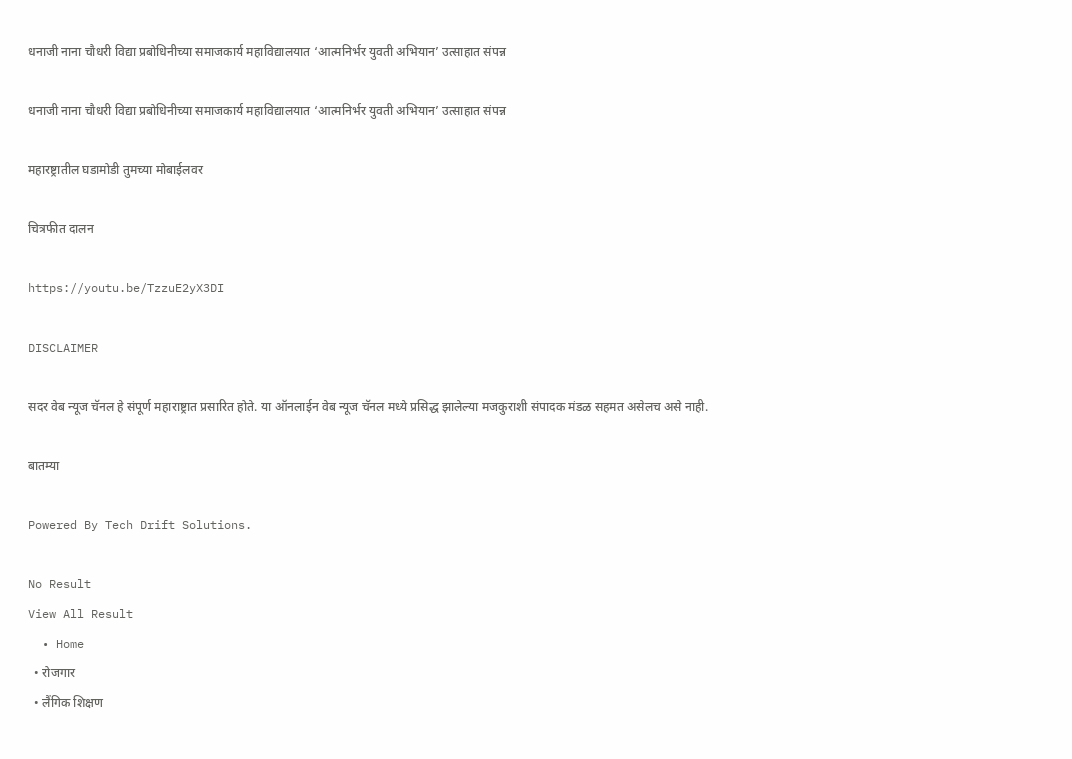धनाजी नाना चौधरी विद्या प्रबोधिनीच्या समाजकार्य महाविद्यालयात ‘आत्मनिर्भर युवती अभियान’ उत्साहात संपन्न

धनाजी नाना चौधरी विद्या प्रबोधिनीच्या समाजकार्य महाविद्यालयात ‘आत्मनिर्भर युवती अभियान’ उत्साहात संपन्न

महारष्ट्रातील घडामोडी तुमच्या मोबाईलवर

चित्रफीत दालन

https://youtu.be/TzzuE2yX3DI

DISCLAIMER

सदर वेब न्यूज चॅनल हे संपूर्ण महाराष्ट्रात प्रसारित होते. या ऑनलाईन वेब न्यूज चॅनल मध्ये प्रसिद्ध झालेल्या मजकुराशी संपादक मंडळ सहमत असेलच असे नाही.

बातम्या

Powered By Tech Drift Solutions.

No Result
View All Result
  • Home
  • रोजगार
  • लैंगिक शिक्षण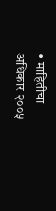• माहितीचा अधिकार २००५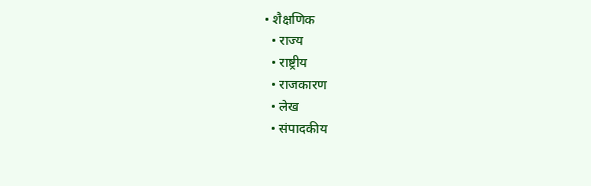• शैक्षणिक
  • राज्य
  • राष्ट्रीय
  • राजकारण
  • लेख
  • संपादकीय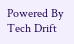Powered By Tech Drift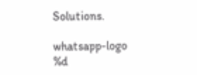Solutions.

whatsapp-logo
%d